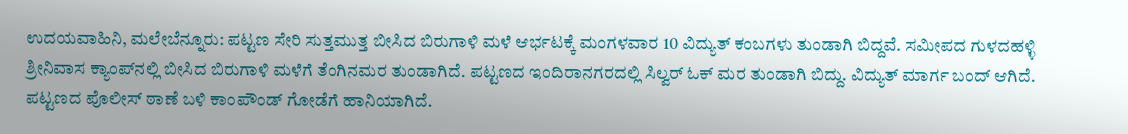ಉದಯವಾಹಿನಿ, ಮಲೇಬೆನ್ನೂರು: ಪಟ್ಟಣ ಸೇರಿ ಸುತ್ತಮುತ್ತ ಬೀಸಿದ ಬಿರುಗಾಳಿ ಮಳೆ ಆರ್ಭಟಕ್ಕೆ ಮಂಗಳವಾರ 10 ವಿದ್ಯುತ್ ಕಂಬಗಳು ತುಂಡಾಗಿ ಬಿದ್ದವೆ. ಸಮೀಪದ ಗುಳದಹಳ್ಳಿ ಶ್ರೀನಿವಾಸ ಕ್ಯಾಂಪ್‌ನಲ್ಲಿ ಬೀಸಿದ ಬಿರುಗಾಳಿ ಮಳೆಗೆ ತೆಂಗಿನಮರ ತುಂಡಾಗಿದೆ. ಪಟ್ಟಣದ ಇಂದಿರಾನಗರದಲ್ಲಿ ಸಿಲ್ವ‌ರ್ ಓಕ್ ಮರ ತುಂಡಾಗಿ ಬಿದ್ದು. ವಿದ್ಯುತ್ ಮಾರ್ಗ ಬಂದ್ ಆಗಿದೆ. ಪಟ್ಟಣದ ಪೊಲೀಸ್ ಠಾಣೆ ಬಳಿ ಕಾಂಪೌಂಡ್ ಗೋಡೆಗೆ ಹಾನಿಯಾಗಿದೆ.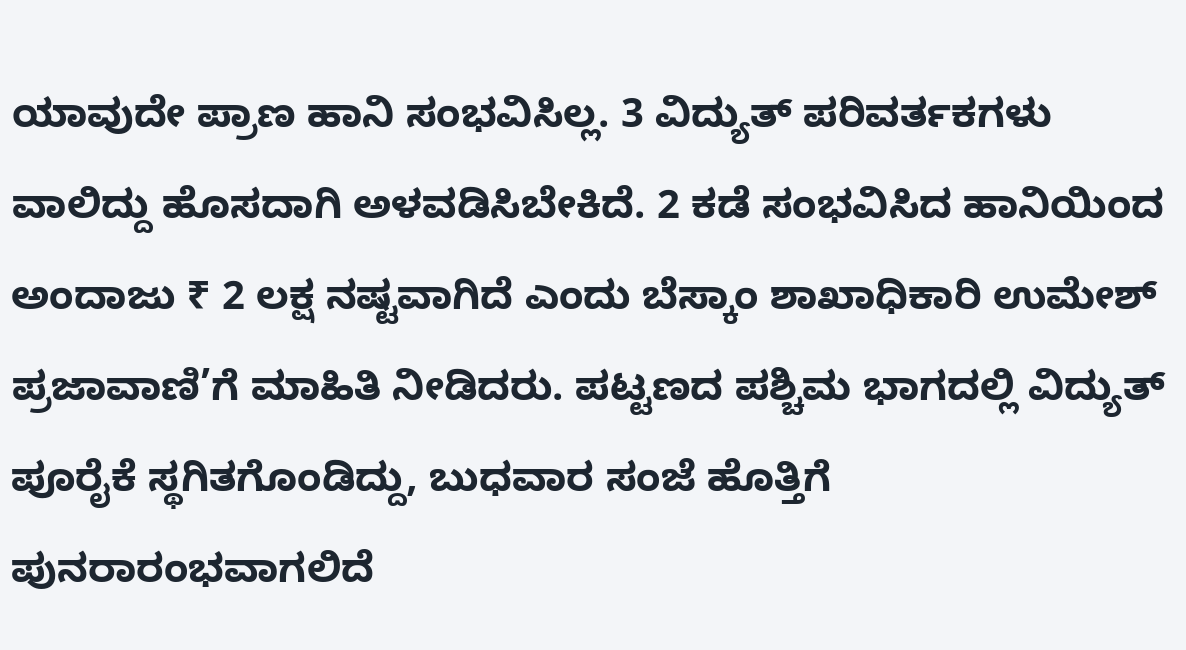ಯಾವುದೇ ಪ್ರಾಣ ಹಾನಿ ಸಂಭವಿಸಿಲ್ಲ. 3 ವಿದ್ಯುತ್ ಪರಿವರ್ತಕಗಳು ವಾಲಿದ್ದು ಹೊಸದಾಗಿ ಅಳವಡಿಸಿಬೇಕಿದೆ. 2 ಕಡೆ ಸಂಭವಿಸಿದ ಹಾನಿಯಿಂದ ಅಂದಾಜು ₹ 2 ಲಕ್ಷ ನಷ್ಟವಾಗಿದೆ ಎಂದು ಬೆಸ್ಕಾಂ ಶಾಖಾಧಿಕಾರಿ ಉಮೇಶ್ ಪ್ರಜಾವಾಣಿ’ಗೆ ಮಾಹಿತಿ ನೀಡಿದರು. ಪಟ್ಟಣದ ಪಶ್ಚಿಮ ಭಾಗದಲ್ಲಿ ವಿದ್ಯುತ್ ಪೂರೈಕೆ ಸ್ಥಗಿತಗೊಂಡಿದ್ದು, ಬುಧವಾರ ಸಂಜೆ ಹೊತ್ತಿಗೆ ಪುನರಾರಂಭವಾಗಲಿದೆ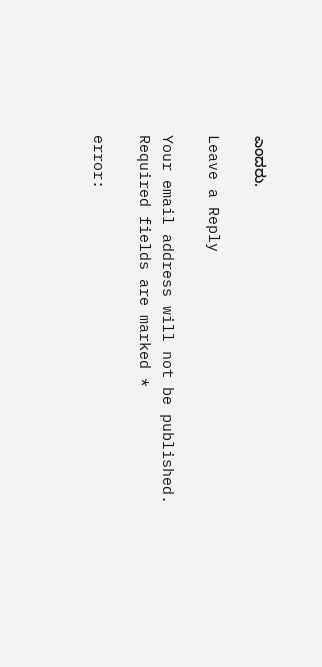ಎಂದರು.

Leave a Reply

Your email address will not be published. Required fields are marked *

error: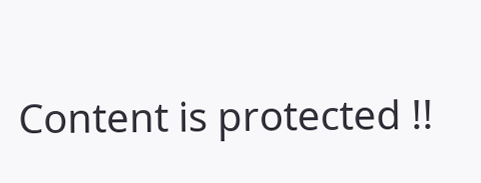Content is protected !!